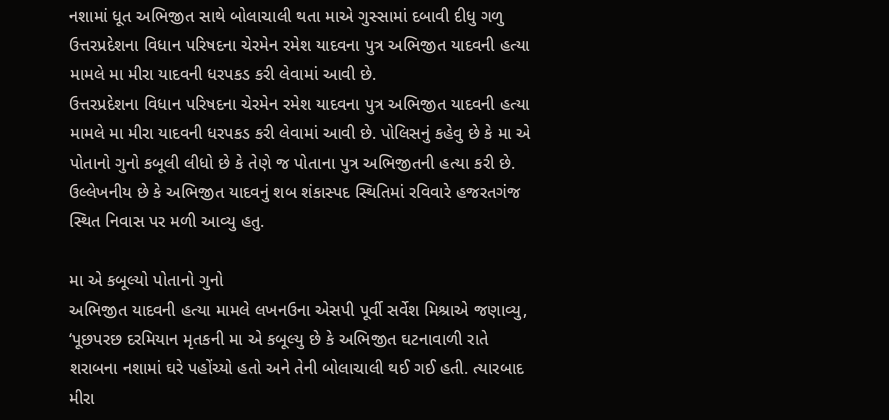નશામાં ધૂત અભિજીત સાથે બોલાચાલી થતા માએ ગુસ્સામાં દબાવી દીધુ ગળુ
ઉત્તરપ્રદેશના વિધાન પરિષદના ચેરમેન રમેશ યાદવના પુત્ર અભિજીત યાદવની હત્યા મામલે મા મીરા યાદવની ધરપકડ કરી લેવામાં આવી છે.
ઉત્તરપ્રદેશના વિધાન પરિષદના ચેરમેન રમેશ યાદવના પુત્ર અભિજીત યાદવની હત્યા મામલે મા મીરા યાદવની ધરપકડ કરી લેવામાં આવી છે. પોલિસનું કહેવુ છે કે મા એ પોતાનો ગુનો કબૂલી લીધો છે કે તેણે જ પોતાના પુત્ર અભિજીતની હત્યા કરી છે. ઉલ્લેખનીય છે કે અભિજીત યાદવનું શબ શંકાસ્પદ સ્થિતિમાં રવિવારે હજરતગંજ સ્થિત નિવાસ પર મળી આવ્યુ હતુ.

મા એ કબૂલ્યો પોતાનો ગુનો
અભિજીત યાદવની હત્યા મામલે લખનઉના એસપી પૂર્વી સર્વેશ મિશ્રાએ જણાવ્યુ, ‘પૂછપરછ દરમિયાન મૃતકની મા એ કબૂલ્યુ છે કે અભિજીત ઘટનાવાળી રાતે શરાબના નશામાં ઘરે પહોંચ્યો હતો અને તેની બોલાચાલી થઈ ગઈ હતી. ત્યારબાદ મીરા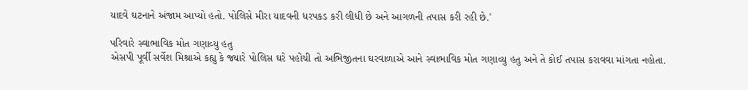યાદવે ઘટનાને અંજામ આપ્યો હતો. પોલિસે મીરા યાદવની ધરપકડ કરી લીધી છે અને આગળની તપાસ કરી રહી છે.'

પરિવારે સ્વાભાવિક મોત ગણાવ્યુ હતુ
એસપી પૂર્વી સર્વેશ મિશ્રાએ કહ્યુ કે જ્યારે પોલિસ ઘરે પહોંચી તો અભિજીતના ઘરવાળાએ આને સ્વાભાવિક મોત ગણાવ્યુ હતુ અને તે કોઈ તપાસ કરાવવા માંગતા નહોતા.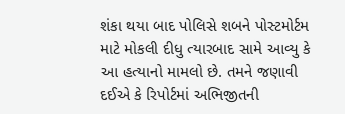શંકા થયા બાદ પોલિસે શબને પોસ્ટમોર્ટમ માટે મોકલી દીધુ ત્યારબાદ સામે આવ્યુ કે આ હત્યાનો મામલો છે. તમને જણાવી દઈએ કે રિપોર્ટમાં અભિજીતની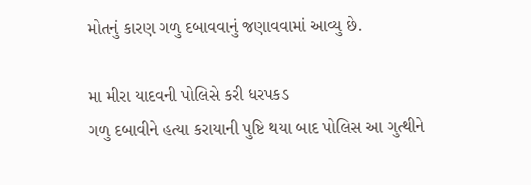મોતનું કારણ ગળુ દબાવવાનું જણાવવામાં આવ્યુ છે.

મા મીરા યાદવની પોલિસે કરી ધરપકડ
ગળુ દબાવીને હત્યા કરાયાની પુષ્ટિ થયા બાદ પોલિસ આ ગુત્થીને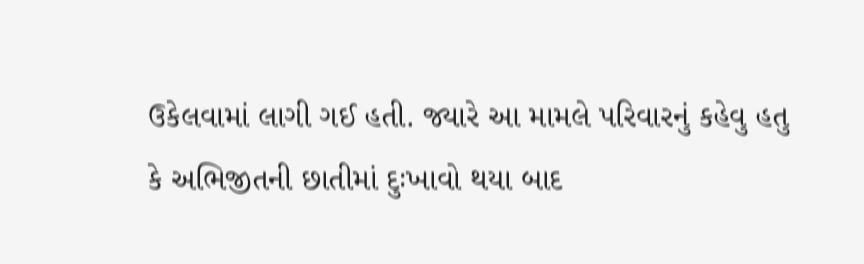ઉકેલવામાં લાગી ગઈ હતી. જ્યારે આ મામલે પરિવારનું કહેવુ હતુ કે અભિજીતની છાતીમાં દુઃખાવો થયા બાદ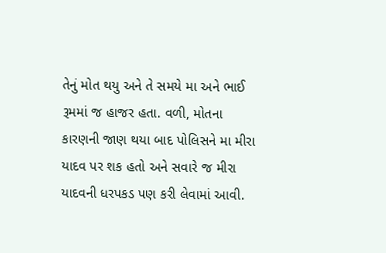તેનું મોત થયુ અને તે સમયે મા અને ભાઈ રૂમમાં જ હાજર હતા. વળી, મોતના કારણની જાણ થયા બાદ પોલિસને મા મીરા યાદવ પર શક હતો અને સવારે જ મીરા યાદવની ધરપકડ પણ કરી લેવામાં આવી.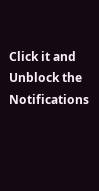Click it and Unblock the Notifications